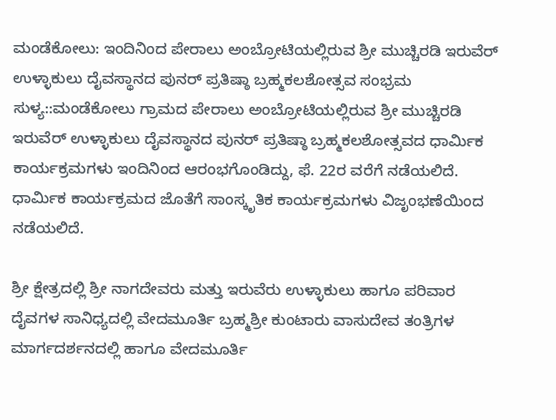ಮಂಡೆಕೋಲು: ಇಂದಿನಿಂದ ಪೇರಾಲು ಅಂಬ್ರೋಟಿಯಲ್ಲಿರುವ ಶ್ರೀ ಮುಚ್ಚಿರಡಿ ಇರುವೆರ್ ಉಳ್ಳಾಕುಲು ದೈವಸ್ಥಾನದ ಪುನರ್ ಪ್ರತಿಷ್ಠಾ ಬ್ರಹ್ಮಕಲಶೋತ್ಸವ ಸಂಭ್ರಮ
ಸುಳ್ಯ::ಮಂಡೆಕೋಲು ಗ್ರಾಮದ ಪೇರಾಲು ಅಂಬ್ರೋಟಿಯಲ್ಲಿರುವ ಶ್ರೀ ಮುಚ್ಚಿರಡಿ ಇರುವೆರ್ ಉಳ್ಳಾಕುಲು ದೈವಸ್ಥಾನದ ಪುನರ್ ಪ್ರತಿಷ್ಠಾ ಬ್ರಹ್ಮಕಲಶೋತ್ಸವದ ಧಾರ್ಮಿಕ ಕಾರ್ಯಕ್ರಮಗಳು ಇಂದಿನಿಂದ ಆರಂಭಗೊಂಡಿದ್ದು, ಫೆ. 22ರ ವರೆಗೆ ನಡೆಯಲಿದೆ. ಧಾರ್ಮಿಕ ಕಾರ್ಯಕ್ರಮದ ಜೊತೆಗೆ ಸಾಂಸ್ಕೃತಿಕ ಕಾರ್ಯಕ್ರಮಗಳು ವಿಜೃಂಭಣೆಯಿಂದ ನಡೆಯಲಿದೆ.

ಶ್ರೀ ಕ್ಷೇತ್ರದಲ್ಲಿ ಶ್ರೀ ನಾಗದೇವರು ಮತ್ತು ಇರುವೆರು ಉಳ್ಳಾಕುಲು ಹಾಗೂ ಪರಿವಾರ ದೈವಗಳ ಸಾನಿಧ್ಯದಲ್ಲಿ ವೇದಮೂರ್ತಿ ಬ್ರಹ್ಮಶ್ರೀ ಕುಂಟಾರು ವಾಸುದೇವ ತಂತ್ರಿಗಳ ಮಾರ್ಗದರ್ಶನದಲ್ಲಿ ಹಾಗೂ ವೇದಮೂರ್ತಿ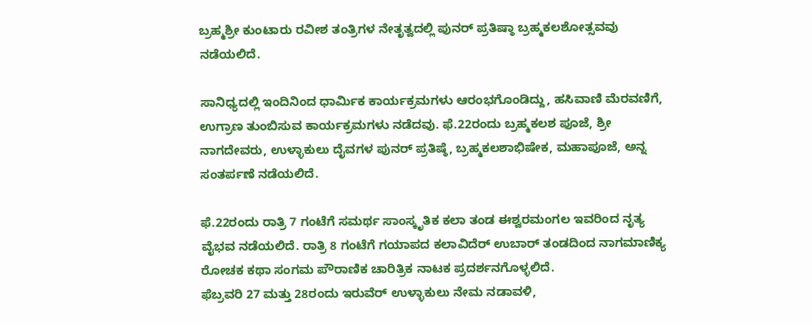ಬ್ರಹ್ಮಶ್ರೀ ಕುಂಟಾರು ರವೀಶ ತಂತ್ರಿಗಳ ನೇತೃತ್ವದಲ್ಲಿ ಪುನರ್ ಪ್ರತಿಷ್ಠಾ ಬ್ರಹ್ಮಕಲಶೋತ್ಸವವು ನಡೆಯಲಿದೆ.

ಸಾನಿಧ್ಯದಲ್ಲಿ ಇಂದಿನಿಂದ ಧಾರ್ಮಿಕ ಕಾರ್ಯಕ್ರಮಗಳು ಆರಂಭಗೊಂಡಿದ್ದು, ಹಸಿವಾಣಿ ಮೆರವಣಿಗೆ, ಉಗ್ರಾಣ ತುಂಬಿಸುವ ಕಾರ್ಯಕ್ರಮಗಳು ನಡೆದವು. ಫೆ.22ರಂದು ಬ್ರಹ್ಮಕಲಶ ಪೂಜೆ, ಶ್ರೀ ನಾಗದೇವರು, ಉಳ್ಳಾಕುಲು ದೈವಗಳ ಪುನರ್ ಪ್ರತಿಷ್ಠೆ, ಬ್ರಹ್ಮಕಲಶಾಭಿಷೇಕ, ಮಹಾಪೂಜೆ, ಅನ್ನ ಸಂತರ್ಪಣೆ ನಡೆಯಲಿದೆ.

ಫೆ.22ರಂದು ರಾತ್ರಿ 7 ಗಂಟೆಗೆ ಸಮರ್ಥ ಸಾಂಸ್ಕೃತಿಕ ಕಲಾ ತಂಡ ಈಶ್ವರಮಂಗಲ ಇವರಿಂದ ನೃತ್ಯ ವೈಭವ ನಡೆಯಲಿದೆ. ರಾತ್ರಿ 8 ಗಂಟೆಗೆ ಗಯಾಪದ ಕಲಾವಿದೆರ್ ಉಬಾರ್ ತಂಡದಿಂದ ನಾಗಮಾಣಿಕ್ಯ ರೋಚಕ ಕಥಾ ಸಂಗಮ ಪೌರಾಣಿಕ ಚಾರಿತ್ರಿಕ ನಾಟಕ ಪ್ರದರ್ಶನಗೊಳ್ಳಲಿದೆ.
ಫೆಬ್ರವರಿ 27 ಮತ್ತು 28ರಂದು ಇರುವೆರ್ ಉಳ್ಳಾಕುಲು ನೇಮ ನಡಾವಳಿ,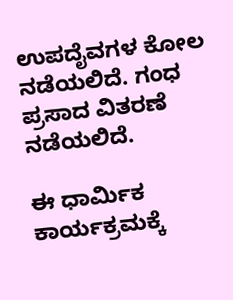ಉಪದೈವಗಳ ಕೋಲ ನಡೆಯಲಿದೆ. ಗಂಧ ಪ್ರಸಾದ ವಿತರಣೆ ನಡೆಯಲಿದೆ.

ಈ ಧಾರ್ಮಿಕ ಕಾರ್ಯಕ್ರಮಕ್ಕೆ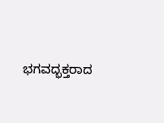ಭಗವದ್ಭಕ್ತರಾದ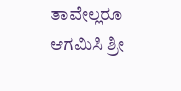ತಾವೇಲ್ಲರೂ ಆಗಮಿಸಿ ಶ್ರೀ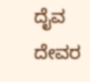ದೈವ ದೇವರ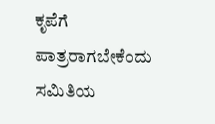ಕೃಪೆಗೆ ಪಾತ್ರರಾಗಬೇಕೆಂದು ಸಮಿತಿಯ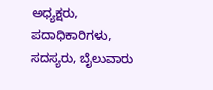ಅಧ್ಯಕ್ಷರು, ಪದಾಧಿಕಾರಿಗಳು, ಸದಸ್ಯರು, ಬೈಲುವಾರು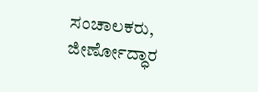ಸಂಚಾಲಕರು, ಜೀರ್ಣೋದ್ಧಾರ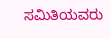ಸಮಿತಿಯವರು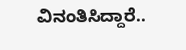ವಿನಂತಿಸಿದ್ದಾರೆ..